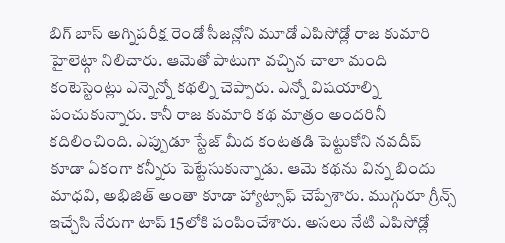బిగ్ బాస్ అగ్నిపరీక్ష రెండో సీజన్లోని మూడో ఎపిసోడ్లో రాజ కుమారి హైలెట్గా నిలిచారు. ఆమెతో పాటుగా వచ్చిన చాలా మంది కంటెస్టెంట్లు ఎన్నెన్నో కథల్ని చెప్పారు. ఎన్నో విషయాల్ని పంచుకున్నారు. కానీ రాజ కుమారి కథ మాత్రం అందరినీ కదిలించింది. ఎప్పుడూ స్టేజ్ మీద కంటతడి పెట్టుకోని నవదీప్ కూడా ఏకంగా కన్నీరు పెట్టేసుకున్నాడు. ఆమె కథను విన్న బిందు మాధవి, అభిజిత్ అంతా కూడా హ్యాట్సాఫ్ చెప్పేశారు. ముగ్గురూ గ్రీన్స్ ఇచ్చేసి నేరుగా టాప్ 15లోకి పంపించేశారు. అసలు నేటి ఎపిసోడ్లో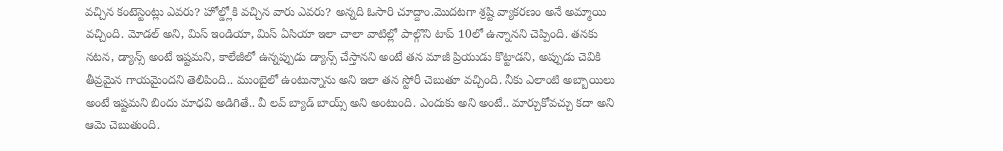వచ్చిన కంటెస్టెంట్లు ఎవరు? హోల్డ్లోకి వచ్చిన వారు ఎవరు? అన్నది ఓసారి చూద్దాం.మొదటగా శ్రష్టి వ్యాకరణం అనే అమ్మాయి వచ్చింది. మోడల్ అని, మిస్ ఇండియా, మిస్ ఏసియా ఇలా చాలా వాటిల్లో పాల్గొని టాప్ 10లో ఉన్నానని చెప్పింది. తనకు నటన, డ్యాన్స్ అంటే ఇష్టమని, కాలేజీలో ఉన్నప్పుడు డ్యాన్స్ చేస్తానని అంటే తన మాజీ ప్రియుడు కొట్టాడని, అప్పుడు చెవికి తీవ్రమైన గాయమైందని తెలిపింది.. ముంబైలో ఉంటున్నాను అని ఇలా తన స్టోరీ చెబుతూ వచ్చింది. నీకు ఎలాంటి అబ్బాయిలు అంటే ఇష్టమని బిందు మాధవి అడిగితే.. వీ లవ్ బ్యాడ్ బాయ్స్ అని అంటుంది. ఎందుకు అని అంటే.. మార్చుకోవచ్చు కదా అని ఆమె చెబుతుంది.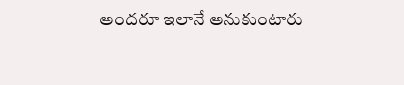అందరూ ఇలానే అనుకుంటారు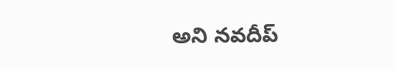అని నవదీప్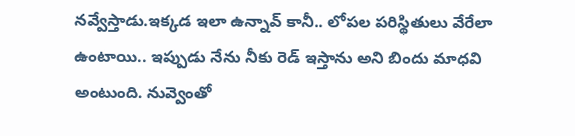నవ్వేస్తాడు.ఇక్కడ ఇలా ఉన్నావ్ కానీ.. లోపల పరిస్థితులు వేరేలా ఉంటాయి.. ఇప్పుడు నేను నీకు రెడ్ ఇస్తాను అని బిందు మాధవి అంటుంది. నువ్వెంతో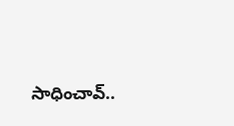సాధించావ్..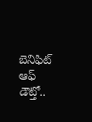బెనిఫిట్ ఆఫ్ డౌట్తో..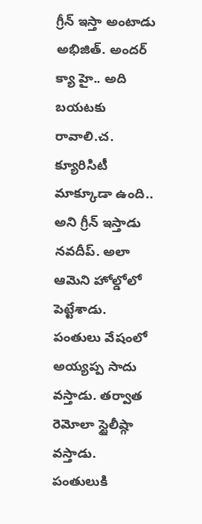గ్రీన్ ఇస్తా అంటాడు అభిజిత్. అందర్ క్యా హై.. అది బయటకు రావాలి.చ. క్యూరిసిటీ మాక్కూడా ఉంది.. అని గ్రీన్ ఇస్తాడు నవదీప్. అలా ఆమెని హోల్డోలో పెట్టేశాడు. పంతులు వేషంలో అయ్యప్ప సాదు వస్తాడు. తర్వాత రెమోలా స్టైలీష్గా వస్తాడు. పంతులుకి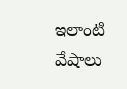ఇలాంటి వేషాలు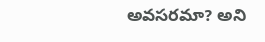అవసరమా? అని